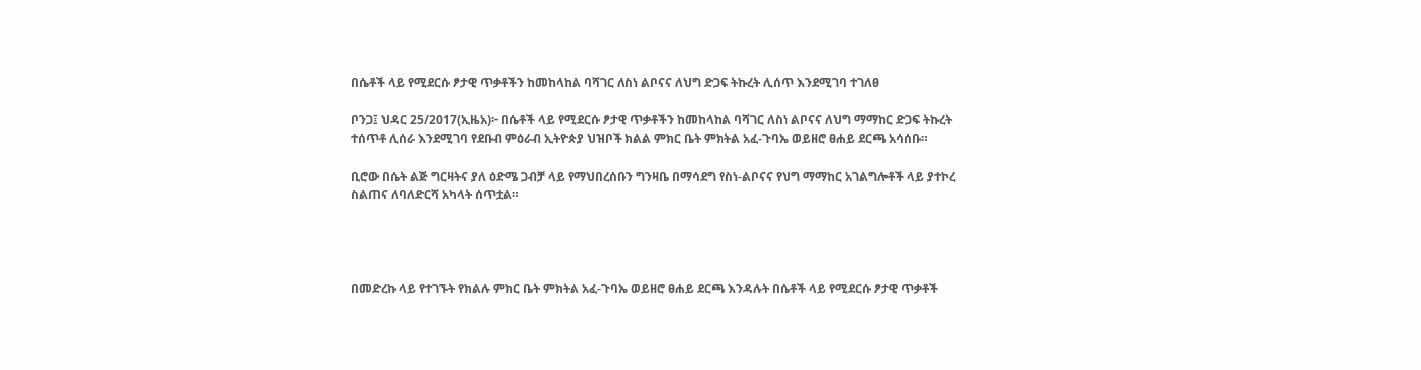በሴቶች ላይ የሚደርሱ ፆታዊ ጥቃቶችን ከመከላከል ባሻገር ለስነ ልቦናና ለህግ ድጋፍ ትኩረት ሊሰጥ እንደሚገባ ተገለፀ

ቦንጋ፤ ህዳር 25/2017(ኢዜአ)፦ በሴቶች ላይ የሚደርሱ ፆታዊ ጥቃቶችን ከመከላከል ባሻገር ለስነ ልቦናና ለህግ ማማከር ድጋፍ ትኩረት ተሰጥቶ ሊሰራ እንደሚገባ የደቡብ ምዕራብ ኢትዮጵያ ህዝቦች ክልል ምክር ቤት ምክትል አፈ-ጉባኤ ወይዘሮ ፀሐይ ደርጫ አሳሰቡ።

ቢሮው በሴት ልጅ ግርዛትና ያለ ዕድሜ ጋብቻ ላይ የማህበረሰቡን ግንዛቤ በማሳደግ የስነ-ልቦናና የህግ ማማከር አገልግሎቶች ላይ ያተኮረ ስልጠና ለባለድርሻ አካላት ሰጥቷል።




በመድረኩ ላይ የተገኙት የክልሉ ምክር ቤት ምክትል አፈ-ጉባኤ ወይዘሮ ፀሐይ ደርጫ እንዳሉት በሴቶች ላይ የሚደርሱ ፆታዊ ጥቃቶች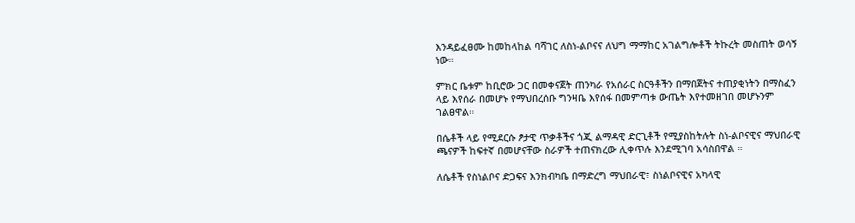እንዳይፈፀሙ ከመከላከል ባሻገር ለስነ-ልቦናና ለህግ ማማከር አገልግሎቶች ትኩረት መስጠት ወሳኝ ነው።

ምክር ቤቱም ከቢሮው ጋር በመቀናጀት ጠንካራ የአሰራር ስርዓቶችን በማበጀትና ተጠያቂነትን በማስፈን ላይ እየሰራ በመሆኑ የማህበረሰቡ ግንዛቤ እየሰፋ በመምጣቱ ውጤት እየተመዘገበ መሆኑንም ገልፀዋል።

በሴቶች ላይ የሚደርሱ ፆታዊ ጥቃቶችና ጎጂ ልማዳዊ ድርጊቶች የሚያስከትሉት ስነ-ልቦናዊና ማህበራዊ ጫናዎች ከፍተኛ በመሆናቸው ስራዎች ተጠናክረው ሊቀጥሉ እንደሚገባ አሳስበዋል ።

ለሴቶች የስነልቦና ድጋፍና እንክብካቤ በማድረግ ማህበራዊ፣ ስነልቦናዊና አካላዊ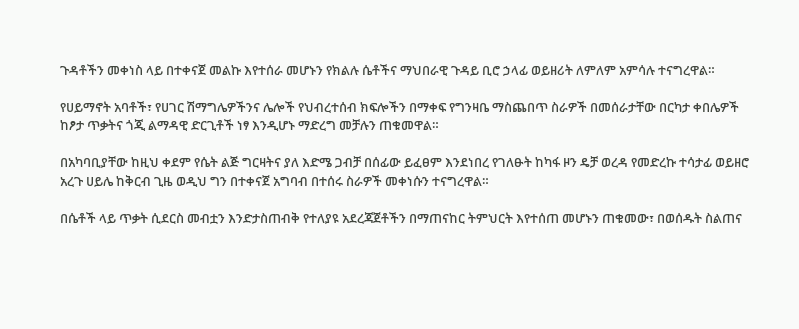ጉዳቶችን መቀነስ ላይ በተቀናጀ መልኩ እየተሰራ መሆኑን የክልሉ ሴቶችና ማህበራዊ ጉዳይ ቢሮ ኃላፊ ወይዘሪት ለምለም አምሳሉ ተናግረዋል።

የሀይማኖት አባቶች፣ የሀገር ሽማግሌዎችንና ሌሎች የህብረተሰብ ክፍሎችን በማቀፍ የግንዛቤ ማስጨበጥ ስራዎች በመሰራታቸው በርካታ ቀበሌዎች ከፆታ ጥቃትና ጎጂ ልማዳዊ ድርጊቶች ነፃ እንዲሆኑ ማድረግ መቻሉን ጠቁመዋል።

በአካባቢያቸው ከዚህ ቀደም የሴት ልጅ ግርዛትና ያለ እድሜ ጋብቻ በሰፊው ይፈፀም እንደነበረ የገለፁት ከካፋ ዞን ዴቻ ወረዳ የመድረኩ ተሳታፊ ወይዘሮ አረጉ ሀይሌ ከቅርብ ጊዜ ወዲህ ግን በተቀናጀ አግባብ በተሰሩ ስራዎች መቀነሱን ተናግረዋል።

በሴቶች ላይ ጥቃት ሲደርስ መብቷን እንድታስጠብቅ የተለያዩ አደረጃጀቶችን በማጠናከር ትምህርት እየተሰጠ መሆኑን ጠቁመው፣ በወሰዱት ስልጠና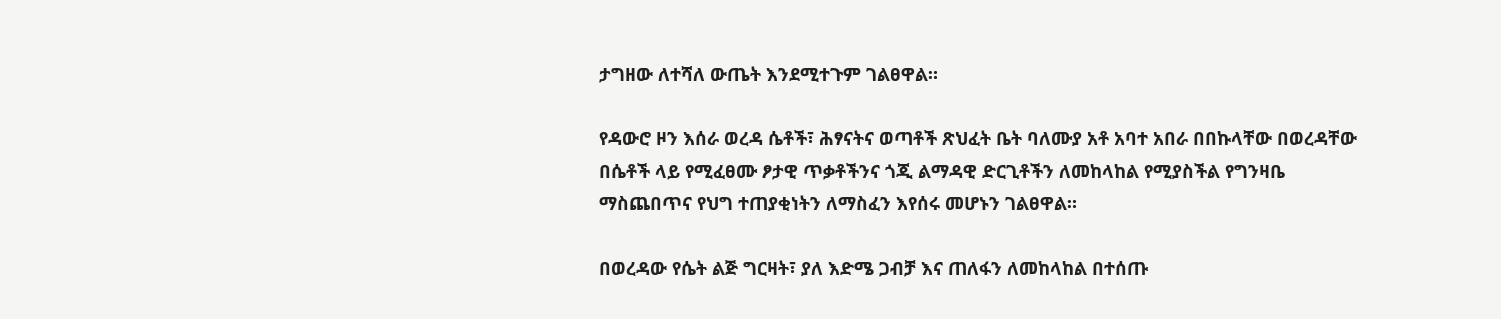ታግዘው ለተሻለ ውጤት እንደሚተጉም ገልፀዋል።

የዳውሮ ዞን እሰራ ወረዳ ሴቶች፣ ሕፃናትና ወጣቶች ጽህፈት ቤት ባለሙያ አቶ አባተ አበራ በበኩላቸው በወረዳቸው በሴቶች ላይ የሚፈፀሙ ፆታዊ ጥቃቶችንና ጎጂ ልማዳዊ ድርጊቶችን ለመከላከል የሚያስችል የግንዛቤ ማስጨበጥና የህግ ተጠያቂነትን ለማስፈን እየሰሩ መሆኑን ገልፀዋል።

በወረዳው የሴት ልጅ ግርዛት፣ ያለ እድሜ ጋብቻ እና ጠለፋን ለመከላከል በተሰጡ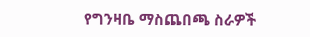የግንዛቤ ማስጨበጫ ስራዎች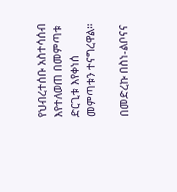የህብረተሰቡ አስተሳሰብ እየተለወጠ በመምጣቱ ድርጊቱ እየቀነሰ መምጣቱን ተናግረዋል።

በመድረኩ በስነ-ልቦናና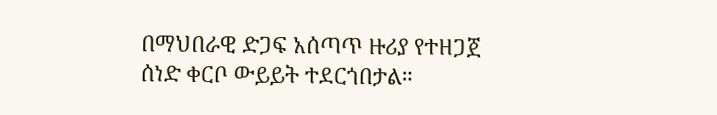በማህበራዊ ድጋፍ አሰጣጥ ዙሪያ የተዘጋጀ ሰነድ ቀርቦ ውይይት ተደርጎበታል።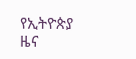የኢትዮጵያ ዜና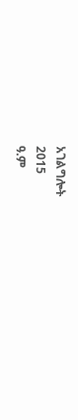አገልግሎት
2015
ዓ.ም